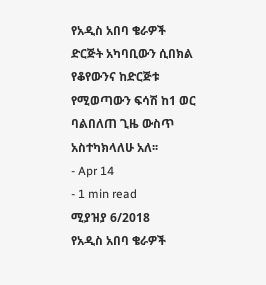የአዲስ አበባ ቄራዎች ድርጅት አካባቢውን ሲበክል የቆየውንና ከድርጅቱ የሚወጣውን ፍሳሽ ከ1 ወር ባልበለጠ ጊዜ ውስጥ አስተካክላለሁ አለ፡፡
- Apr 14
- 1 min read
ሚያዝያ 6/2018
የአዲስ አበባ ቄራዎች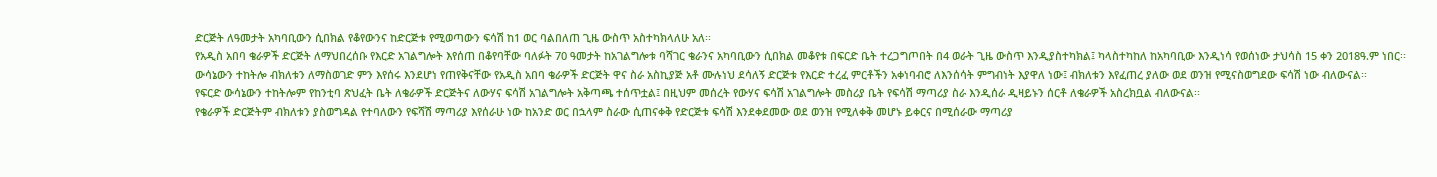ድርጅት ለዓመታት አካባቢውን ሲበክል የቆየውንና ከድርጅቱ የሚወጣውን ፍሳሽ ከ1 ወር ባልበለጠ ጊዜ ውስጥ አስተካክላለሁ አለ፡፡
የአዲስ አበባ ቄራዎች ድርጅት ለማህበረሰቡ የእርድ አገልግሎት እየሰጠ በቆየባቸው ባለፉት 70 ዓመታት ከአገልግሎቱ ባሻገር ቄራንና አካባቢውን ሲበክል መቆየቱ በፍርድ ቤት ተረጋግጦበት በ4 ወራት ጊዜ ውስጥ እንዲያስተካክል፤ ካላስተካከለ ከአካባቢው እንዲነሳ የወሰነው ታህሳስ 15 ቀን 2018ዓ.ም ነበር፡፡
ውሳኔውን ተከትሎ ብክለቱን ለማስወገድ ምን እየሰሩ እንደሆነ የጠየቅናቸው የአዲስ አበባ ቄራዎች ድርጅት ዋና ስራ አስኪያጅ አቶ ሙሉነህ ደሳለኝ ድርጅቱ የእርድ ተረፈ ምርቶችን አቀነባብሮ ለእንሰሳት ምግብነት እያዋለ ነው፤ ብክለቱን እየፈጠረ ያለው ወደ ወንዝ የሚናስወግደው ፍሳሽ ነው ብለውናል፡፡
የፍርድ ውሳኔውን ተከትሎም የከንቲባ ጽህፈት ቤት ለቄራዎች ድርጅትና ለውሃና ፍሳሽ አገልግሎት አቅጣጫ ተሰጥቷል፤ በዚህም መሰረት የውሃና ፍሳሽ አገልግሎት መስሪያ ቤት የፍሳሽ ማጣሪያ ስራ እንዲሰራ ዲዛይኑን ሰርቶ ለቄራዎች አስረክቧል ብለውናል፡፡
የቄራዎች ድርጅትም ብክለቱን ያስወግዳል የተባለውን የፍሻሽ ማጣሪያ እየሰራሁ ነው ከአንድ ወር በኋላም ስራው ሲጠናቀቅ የድርጅቱ ፍሳሽ እንደቀደመው ወደ ወንዝ የሚለቀቅ መሆኑ ይቀርና በሚሰራው ማጣሪያ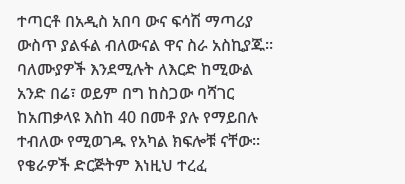ተጣርቶ በአዲስ አበባ ውና ፍሳሽ ማጣሪያ ውስጥ ያልፋል ብለውናል ዋና ስራ አስኪያጁ፡፡
ባለሙያዎች እንደሚሉት ለእርድ ከሚውል አንድ በሬ፣ ወይም በግ ከስጋው ባሻገር ከአጠቃላዩ እስከ 40 በመቶ ያሉ የማይበሉ ተብለው የሚወገዱ የአካል ክፍሎቹ ናቸው፡፡
የቄራዎች ድርጅትም እነዚህ ተረፈ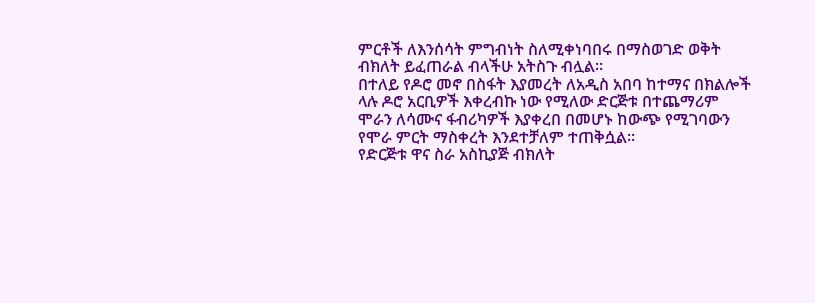ምርቶች ለእንሰሳት ምግብነት ስለሚቀነባበሩ በማስወገድ ወቅት ብክለት ይፈጠራል ብላችሁ አትስጉ ብሏል፡፡
በተለይ የዶሮ መኖ በስፋት እያመረት ለአዲስ አበባ ከተማና በክልሎች ላሉ ዶሮ አርቢዎች እቀረብኩ ነው የሚለው ድርጅቱ በተጨማሪም ሞራን ለሳሙና ፋብሪካዎች እያቀረበ በመሆኑ ከውጭ የሚገባውን የሞራ ምርት ማስቀረት እንደተቻለም ተጠቅሷል፡፡
የድርጅቱ ዋና ስራ አስኪያጅ ብክለት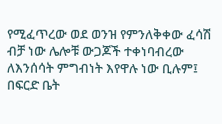የሚፈጥረው ወደ ወንዝ የምንለቅቀው ፈሳሽ ብቻ ነው ሌሎቹ ውጋጆች ተቀነባብረው ለእንሰሳት ምግብነት እየዋሉ ነው ቢሉም፤ በፍርድ ቤት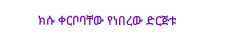ክሱ ቀርቦባቸው የነበረው ድርጅቱ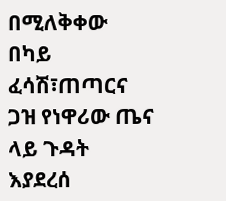በሚለቅቀው በካይ ፈሳሽ፣ጠጣርና ጋዝ የነዋሪው ጤና ላይ ጉዳት እያደረሰ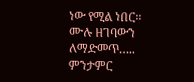ነው የሚል ነበር፡፡
ሙሉ ዘገባውን ለማድመጥ…..
ምንታምር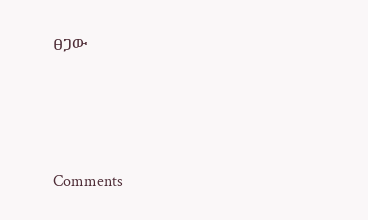ፀጋው




Comments